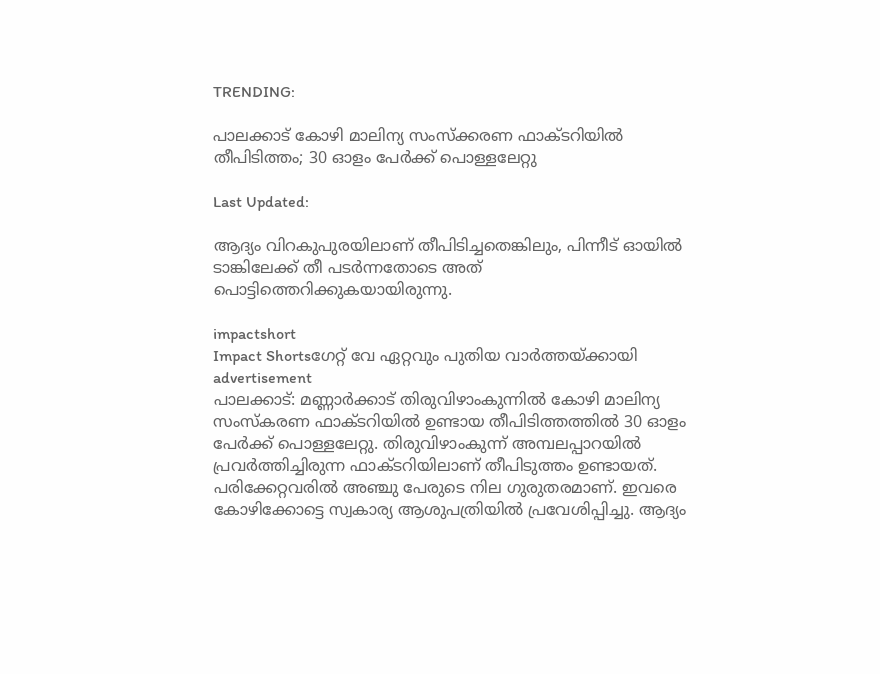TRENDING:

പാലക്കാട് കോഴി മാലിന്യ സംസ്ക്കരണ ഫാക്ടറിയിൽ തീപിടിത്തം; 30 ഓളം പേർക്ക് പൊള്ളലേറ്റു

Last Updated:

ആദ്യം വിറകുപുരയിലാണ് തീപിടിച്ചതെങ്കിലും, പിന്നീട് ഓയിൽ ടാങ്കിലേക്ക് തീ പടർന്നതോടെ അത് പൊട്ടിത്തെറിക്കുകയായിരുന്നു.

impactshort
Impact Shortsഗേറ്റ് വേ ഏറ്റവും പുതിയ വാർത്തയ്ക്കായി
advertisement
പാലക്കാട്: മണ്ണാര്‍ക്കാട് തിരുവിഴാംകുന്നില്‍ കോഴി മാലിന്യ സംസ്കരണ ഫാക്ടറിയില്‍ ഉണ്ടായ തീപിടിത്തത്തിൽ 30 ഓളം പേര്‍ക്ക് പൊള്ളലേറ്റു. തിരുവിഴാംകുന്ന് അമ്പലപ്പാറയിൽ പ്രവര്‍ത്തിച്ചിരുന്ന ഫാക്ടറിയിലാണ് തീപിടുത്തം ഉണ്ടായത്. പരിക്കേറ്റവരിൽ അഞ്ചു പേരുടെ നില ഗുരുതരമാണ്. ഇവരെ കോഴിക്കോട്ടെ സ്വകാര്യ ആശുപത്രിയിൽ പ്രവേശിപ്പിച്ചു. ആദ്യം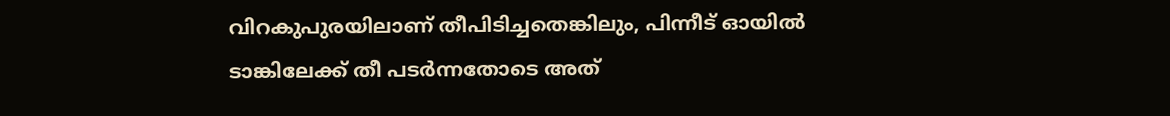വിറകുപുരയിലാണ് തീപിടിച്ചതെങ്കിലും, പിന്നീട് ഓയിൽ ടാങ്കിലേക്ക് തീ പടർന്നതോടെ അത്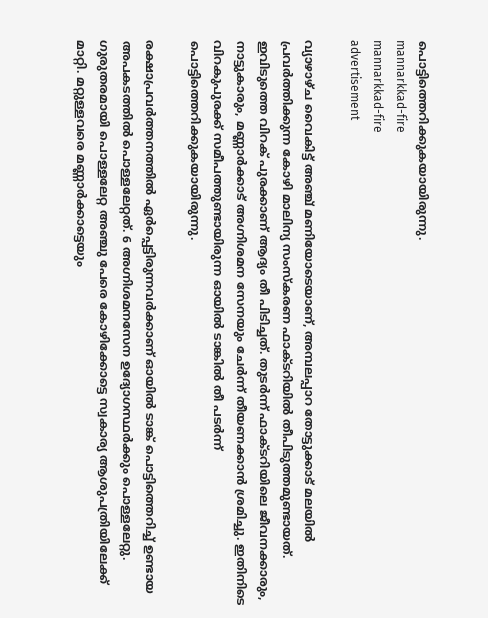പൊട്ടിത്തെറിക്കുകയായിരുന്നു.
mannarkkad-fire
mannarkkad-fire
advertisement

വ്യാഴാഴ്ച വൈകിട്ട് അഞ്ച് മണിയോടെയാണ്, അമ്പലപ്പാറ തോട്ടുക്കാട് മലയിൽ പ്രവർത്തിക്കുന്ന കോഴി മാലിന്യ സംസ്കരണ ഫാക്ടറിയിൽ തീപിടുത്തമുണ്ടായത്. ഇവിടുത്തെ വിറക് പുരക്കാണ് ആദ്യം തീ പിടിച്ചത്. തുടർന്ന് ഫാക്ടറിയിലെ ജീവനക്കാരും, നാട്ടുകാരും, മണ്ണാർക്കാട് അഗ്നിശമന സേനയും ചേർന്ന് തീയണക്കാൻ ശ്രമിച്ചു. ഇതിനിടെ വിറകുപുരക്ക് സമീപത്തുണ്ടായിരുന്ന ഓയിൽ ടാങ്കിൽ തീ പടർന്ന് പൊട്ടിത്തെറിക്കുകയായിരുന്നു.

രക്ഷാപ്രവർത്തനത്തിൽ ഏർപ്പെട്ടിരുന്നവർക്കാണ് ഓയിൽ ടാങ്ക് പൊട്ടിത്തെറിച്ച് ഉണ്ടായ അപകടത്തിൽ പൊള്ളലേറ്റത്. 6 അഗ്നിശമനസേന ഉദ്യോഗസ്ഥർക്കും പൊള്ളലേറ്റു. ഗുരുതരമായി പൊള്ളലേറ്റ അഞ്ചു പേരെ കോഴിക്കോട്ടെ സ്വകാര്യ ആശുപത്രിയിലേക്ക് മാറ്റി. മറ്റുള്ളവരെ മണ്ണാർക്കാട്ടെയും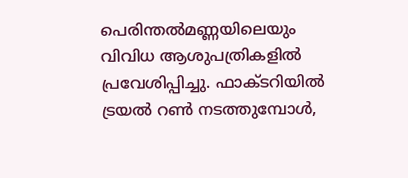പെരിന്തൽമണ്ണയിലെയും വിവിധ ആശുപത്രികളിൽ പ്രവേശിപ്പിച്ചു. ഫാക്ടറിയിൽ ട്രയൽ റൺ നടത്തുമ്പോൾ,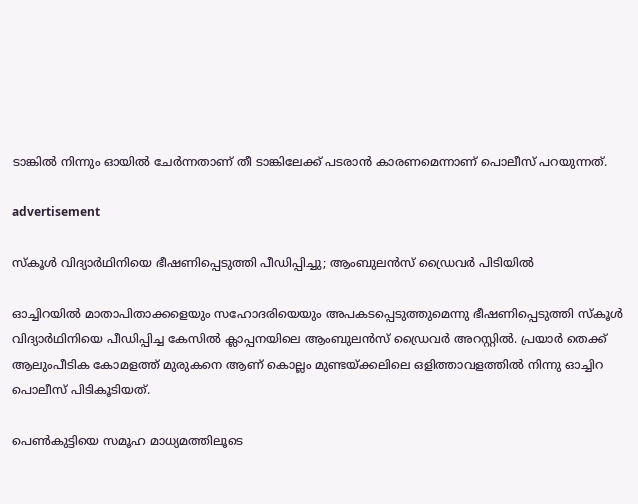ടാങ്കിൽ നിന്നും ഓയിൽ ചേർന്നതാണ് തീ ടാങ്കിലേക്ക് പടരാൻ കാരണമെന്നാണ് പൊലീസ് പറയുന്നത്.

advertisement

സ്കൂൾ വിദ്യാർഥിനിയെ ഭീഷണിപ്പെടുത്തി പീഡിപ്പിച്ചു; ആംബുലൻസ് ഡ്രൈവർ പിടിയിൽ

ഓച്ചിറയിൽ മാതാപിതാക്കളെയും സഹോദരിയെയും അപകടപ്പെടുത്തുമെന്നു ഭീഷണിപ്പെടുത്തി സ്കൂൾ വിദ്യാർഥിനിയെ പീഡിപ്പിച്ച കേസിൽ ക്ലാപ്പനയിലെ ആംബുലൻസ് ഡ്രൈവർ അറസ്റ്റിൽ. പ്രയാർ തെക്ക് ആലുംപീടിക കോമളത്ത് മുരുകനെ ആണ് കൊല്ലം മുണ്ടയ്ക്കലിലെ ഒളിത്താവളത്തിൽ നിന്നു ഓച്ചിറ പൊലീസ് പിടികൂടിയത്.

പെൺകുട്ടിയെ സമൂഹ മാധ്യമത്തിലൂടെ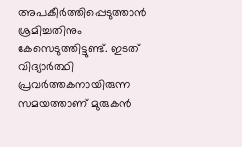അപകീർത്തിപ്പെടുത്താൻ ശ്രമിച്ചതിനും കേസെടുത്തിട്ടുണ്ട്. ഇടത് വിദ്യാർത്ഥി പ്രവർത്തകനായിരുന്ന സമയത്താണ് മുരുകൻ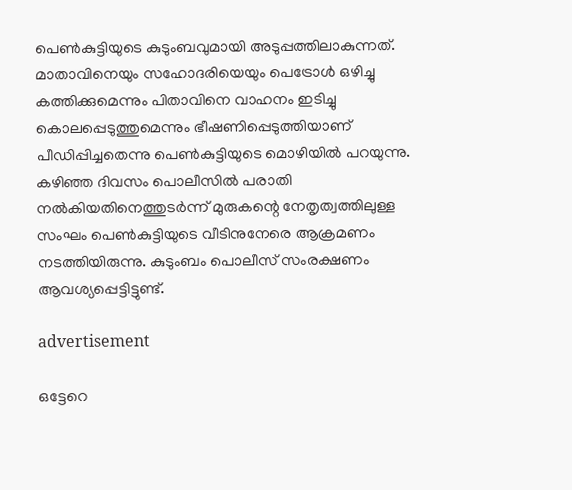പെൺകുട്ടിയുടെ കുടുംബവുമായി അടുപ്പത്തിലാകുന്നത്. മാതാവിനെയും സഹോദരിയെയും പെട്രോൾ ഒഴിച്ചു കത്തിക്കുമെന്നും പിതാവിനെ വാഹനം ഇടിച്ചു കൊലപ്പെടുത്തുമെന്നും ഭീഷണിപ്പെടുത്തിയാണ് പീഡിപ്പിച്ചതെന്നു പെൺകുട്ടിയുടെ മൊഴിയിൽ പറയുന്നു. കഴിഞ്ഞ ദിവസം പൊലീസിൽ പരാതി നൽകിയതിനെത്തുടർന്ന് മുരുകന്റെ നേതൃത്വത്തിലുള്ള സംഘം പെൺകുട്ടിയുടെ വീടിനുനേരെ ആക്രമണം നടത്തിയിരുന്നു. കുടുംബം പൊലീസ് സംരക്ഷണം ആവശ്യപ്പെട്ടിട്ടുണ്ട്.

advertisement

ഒട്ടേറെ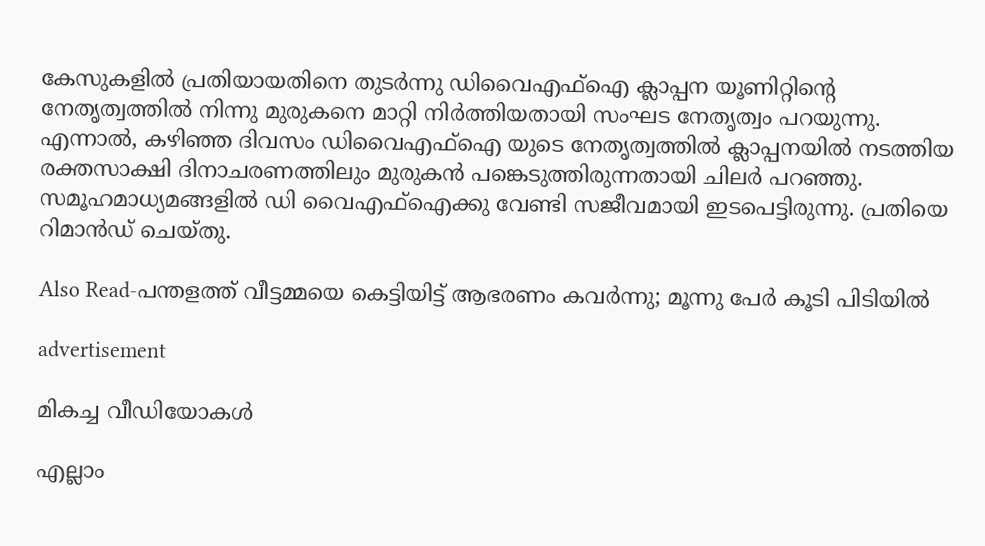കേസുകളിൽ പ്രതിയായതിനെ തുടർന്നു ഡിവൈഎഫ്ഐ ക്ലാപ്പന യൂണിറ്റിന്റെ നേതൃത്വത്തിൽ നിന്നു മുരുകനെ മാറ്റി നിർത്തിയതായി സംഘട നേതൃത്വം പറയുന്നു. എന്നാൽ, കഴിഞ്ഞ ദിവസം ഡിവൈഎഫ്ഐ യുടെ നേതൃത്വത്തിൽ ക്ലാപ്പനയിൽ നടത്തിയ രക്തസാക്ഷി ദിനാചരണത്തിലും മുരുകൻ പങ്കെടുത്തിരുന്നതായി ചിലർ പറഞ്ഞു. സമൂഹമാധ്യമങ്ങളിൽ ഡി വൈഎഫ്ഐക്കു വേണ്ടി സജീവമായി ഇടപെട്ടിരുന്നു. പ്രതിയെ റിമാൻഡ് ചെയ്തു.

Also Read-പന്തളത്ത് വീട്ടമ്മയെ കെട്ടിയിട്ട് ആഭരണം കവർന്നു; മൂന്നു പേർ കൂടി പിടിയിൽ

advertisement

മികച്ച വീഡിയോകൾ

എല്ലാം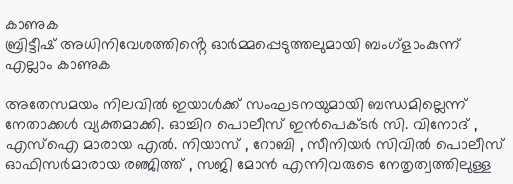കാണുക
ബ്രിട്ടീഷ് അധിനിവേശത്തിൻ്റെ ഓർമ്മപ്പെടുത്തലുമായി ബംഗ്ളാംകുന്ന്
എല്ലാം കാണുക

അതേസമയം നിലവിൽ ഇയാൾക്ക് സംഘടനയുമായി ബന്ധമില്ലെന്ന് നേതാക്കൾ വ്യക്തമാക്കി. ഓച്ചിറ പൊലീസ് ഇൻപെക്ടർ സി. വിനോദ് , എസ്ഐ മാരായ എൽ. നിയാസ് , റോബി , സീനിയർ സിവിൽ പൊലീസ് ഓഫിസർമാരായ രഞ്ജിത്ത് , സജി മോൻ എന്നിവരുടെ നേതൃത്വത്തിലുള്ള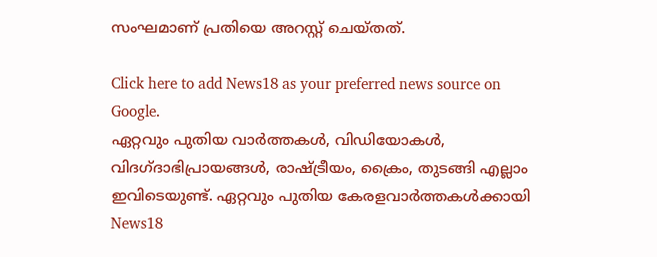സംഘമാണ് പ്രതിയെ അറസ്റ്റ് ചെയ്തത്.

Click here to add News18 as your preferred news source on Google.
ഏറ്റവും പുതിയ വാർത്തകൾ, വിഡിയോകൾ, വിദഗ്ദാഭിപ്രായങ്ങൾ, രാഷ്ട്രീയം, ക്രൈം, തുടങ്ങി എല്ലാം ഇവിടെയുണ്ട്. ഏറ്റവും പുതിയ കേരളവാർത്തകൾക്കായി News18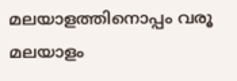മലയാളത്തിനൊപ്പം വരൂ
മലയാളം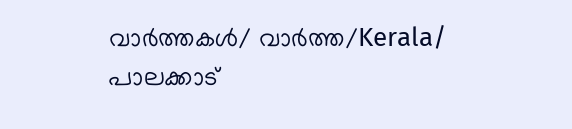വാർത്തകൾ/ വാർത്ത/Kerala/
പാലക്കാട്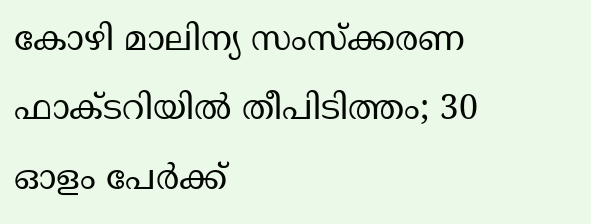കോഴി മാലിന്യ സംസ്ക്കരണ ഫാക്ടറിയിൽ തീപിടിത്തം; 30 ഓളം പേർക്ക്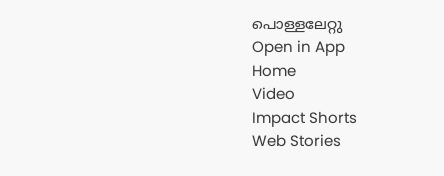പൊള്ളലേറ്റു
Open in App
Home
Video
Impact Shorts
Web Stories